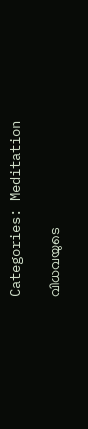Categories: Meditation

വിധവയുടെ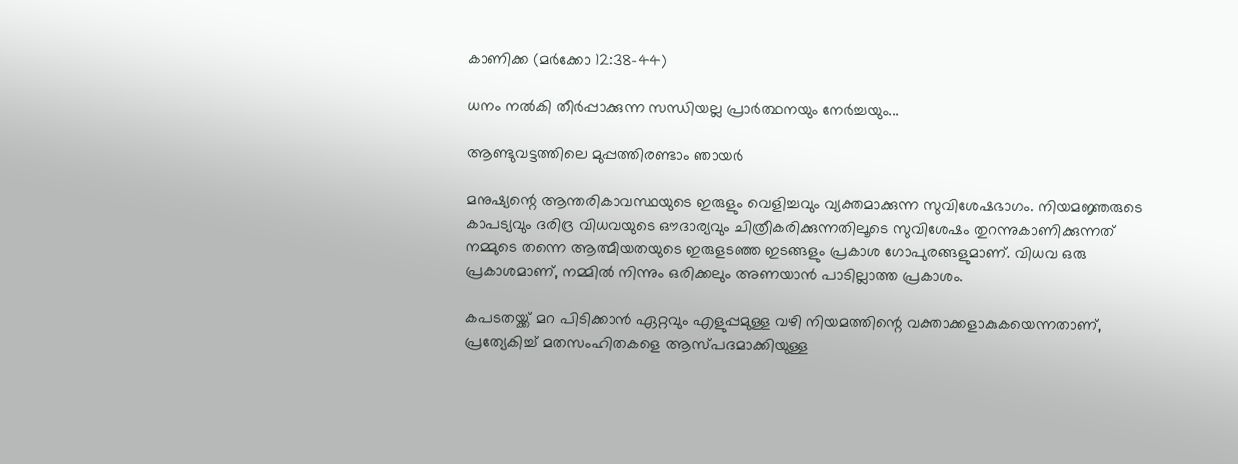കാണിക്ക (മർക്കോ 12:38-44)

ധനം നൽകി തീർപ്പാക്കുന്ന സന്ധിയല്ല പ്രാർത്ഥനയും നേർച്ചയും...

ആണ്ടുവട്ടത്തിലെ മുപ്പത്തിരണ്ടാം ഞായർ

മനുഷ്യന്റെ ആന്തരികാവസ്ഥയുടെ ഇരുളും വെളിച്ചവും വ്യക്തമാക്കുന്ന സുവിശേഷഭാഗം. നിയമജ്ഞരുടെ കാപട്യവും ദരിദ്ര വിധവയുടെ ഔദാര്യവും ചിത്രീകരിക്കുന്നതിലൂടെ സുവിശേഷം തുറന്നുകാണിക്കുന്നത് നമ്മുടെ തന്നെ ആത്മീയതയുടെ ഇരുളടഞ്ഞ ഇടങ്ങളും പ്രകാശ ഗോപുരങ്ങളുമാണ്. വിധവ ഒരു പ്രകാശമാണ്, നമ്മിൽ നിന്നും ഒരിക്കലും അണയാൻ പാടില്ലാത്ത പ്രകാശം.

കപടതയ്ക്ക് മറ പിടിക്കാൻ ഏറ്റവും എളുപ്പമുള്ള വഴി നിയമത്തിന്റെ വക്താക്കളാകുകയെന്നതാണ്, പ്രത്യേകിച്ച് മതസംഹിതകളെ ആസ്പദമാക്കിയുള്ള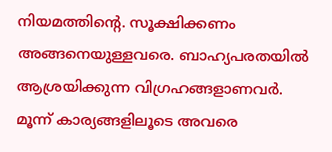നിയമത്തിന്റെ. സൂക്ഷിക്കണം അങ്ങനെയുള്ളവരെ. ബാഹ്യപരതയിൽ ആശ്രയിക്കുന്ന വിഗ്രഹങ്ങളാണവർ. മൂന്ന് കാര്യങ്ങളിലൂടെ അവരെ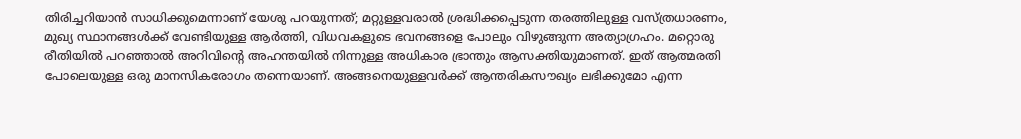തിരിച്ചറിയാൻ സാധിക്കുമെന്നാണ് യേശു പറയുന്നത്; മറ്റുള്ളവരാൽ ശ്രദ്ധിക്കപ്പെടുന്ന തരത്തിലുള്ള വസ്ത്രധാരണം, മുഖ്യ സ്ഥാനങ്ങൾക്ക് വേണ്ടിയുള്ള ആർത്തി, വിധവകളുടെ ഭവനങ്ങളെ പോലും വിഴുങ്ങുന്ന അത്യാഗ്രഹം. മറ്റൊരു രീതിയിൽ പറഞ്ഞാൽ അറിവിന്റെ അഹന്തയിൽ നിന്നുള്ള അധികാര ഭ്രാന്തും ആസക്തിയുമാണത്. ഇത് ആത്മരതി പോലെയുള്ള ഒരു മാനസികരോഗം തന്നെയാണ്. അങ്ങനെയുള്ളവർക്ക് ആന്തരികസൗഖ്യം ലഭിക്കുമോ എന്ന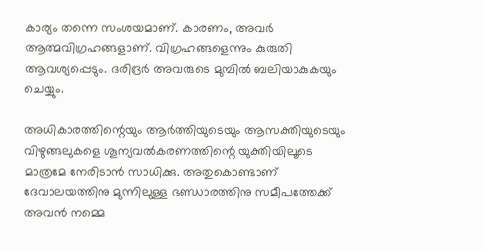കാര്യം തന്നെ സംശയമാണ്. കാരണം, അവർ ആത്മവിഗ്രഹങ്ങളാണ്. വിഗ്രഹങ്ങളെന്നും കുരുതി ആവശ്യപ്പെടും. ദരിദ്രർ അവരുടെ മുമ്പിൽ ബലിയാകുകയും ചെയ്യും.

അധികാരത്തിന്റെയും ആർത്തിയുടെയും ആസക്തിയുടെയും വിഴുങ്ങലുകളെ ശൂന്യവൽകരണത്തിന്റെ യുക്തിയിലൂടെ മാത്രമേ നേരിടാൻ സാധിക്കു. അതുകൊണ്ടാണ് ദേവാലയത്തിനു മുന്നിലുള്ള ഭണ്ഡാരത്തിനു സമീപത്തേക്ക് അവൻ നമ്മെ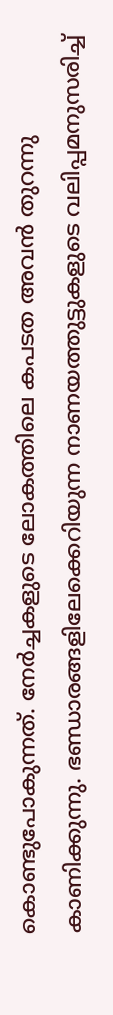കൊണ്ടുപോകുന്നത്. നേർച്ചകളുടെ ലോകത്തിലെ കപടത അവൻ തുറന്നു കാണിക്കുന്നു. ഭണ്ഡാരങ്ങളിലേക്കെറിയുന്ന നാണയത്തുട്ടുകളുടെ വലിപ്പമനുസരിച്ച്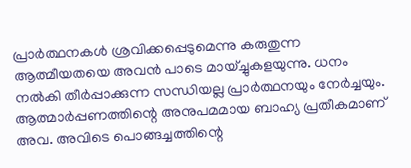പ്രാർത്ഥനകൾ ശ്രവിക്കപ്പെടുമെന്നു കരുതുന്ന ആത്മീയതയെ അവൻ പാടെ മായ്ച്ചുകളയുന്നു. ധനം നൽകി തീർപ്പാക്കുന്ന സന്ധിയല്ല പ്രാർത്ഥനയും നേർച്ചയും. ആത്മാർപ്പണത്തിന്റെ അനുപമമായ ബാഹ്യ പ്രതീകമാണ് അവ. അവിടെ പൊങ്ങച്ചത്തിന്റെ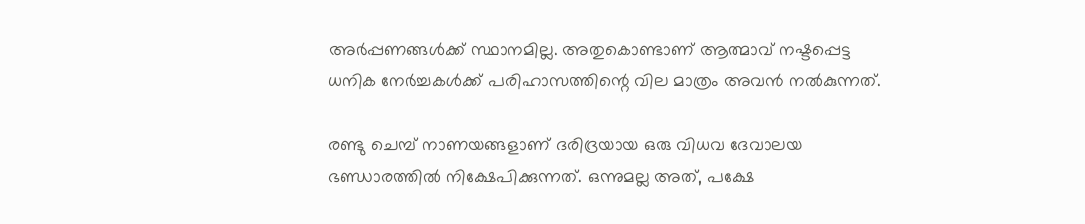അർപ്പണങ്ങൾക്ക് സ്ഥാനമില്ല. അതുകൊണ്ടാണ് ആത്മാവ് നഷ്ടപ്പെട്ട ധനിക നേർച്ചകൾക്ക് പരിഹാസത്തിന്റെ വില മാത്രം അവൻ നൽകുന്നത്.

രണ്ടു ചെമ്പ് നാണയങ്ങളാണ് ദരിദ്രയായ ഒരു വിധവ ദേവാലയ ഭണ്ഡാരത്തിൽ നിക്ഷേപിക്കുന്നത്. ഒന്നുമല്ല അത്, പക്ഷേ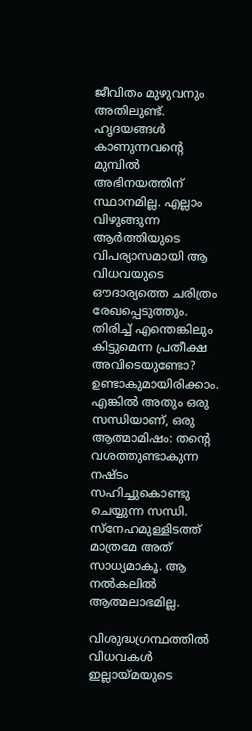ജീവിതം മുഴുവനും അതിലുണ്ട്. ഹൃദയങ്ങൾ കാണുന്നവന്റെ മുമ്പിൽ അഭിനയത്തിന് സ്ഥാനമില്ല. എല്ലാം വിഴുങ്ങുന്ന ആർത്തിയുടെ വിപര്യാസമായി ആ വിധവയുടെ ഔദാര്യത്തെ ചരിത്രം രേഖപ്പെടുത്തും. തിരിച്ച് എന്തെങ്കിലും കിട്ടുമെന്ന പ്രതീക്ഷ അവിടെയുണ്ടോ? ഉണ്ടാകുമായിരിക്കാം. എങ്കിൽ അതും ഒരു സന്ധിയാണ്, ഒരു ആത്മാമിഷം: തന്റെ വശത്തുണ്ടാകുന്ന നഷ്ടം സഹിച്ചുകൊണ്ടു ചെയ്യുന്ന സന്ധി. സ്നേഹമുള്ളിടത്ത് മാത്രമേ അത് സാധ്യമാകൂ. ആ നൽകലിൽ ആത്മലാഭമില്ല.

വിശുദ്ധഗ്രന്ഥത്തിൽ വിധവകൾ ഇല്ലായ്മയുടെ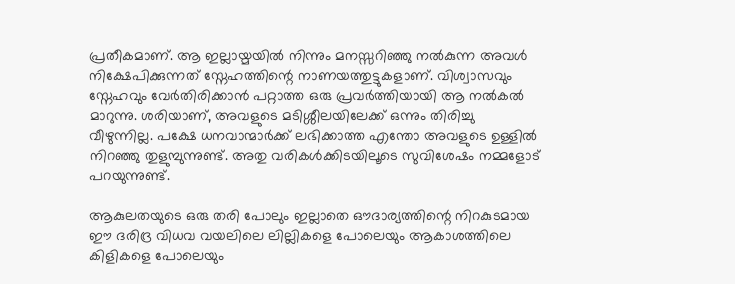പ്രതീകമാണ്. ആ ഇല്ലായ്മയിൽ നിന്നും മനസ്സറിഞ്ഞു നൽകുന്ന അവൾ നിക്ഷേപിക്കുന്നത് സ്നേഹത്തിന്റെ നാണയത്തുട്ടുകളാണ്. വിശ്വാസവും സ്നേഹവും വേർതിരിക്കാൻ പറ്റാത്ത ഒരു പ്രവർത്തിയായി ആ നൽകൽ മാറുന്നു. ശരിയാണ്, അവളുടെ മടിശ്ശീലയിലേക്ക് ഒന്നും തിരിച്ചു വീഴുന്നില്ല. പക്ഷേ ധനവാന്മാർക്ക് ലഭിക്കാത്ത എന്തോ അവളുടെ ഉള്ളിൽ നിറഞ്ഞു തുളുമ്പുന്നുണ്ട്. അതു വരികൾക്കിടയിലൂടെ സുവിശേഷം നമ്മളോട് പറയുന്നുണ്ട്.

ആകുലതയുടെ ഒരു തരി പോലും ഇല്ലാതെ ഔദാര്യത്തിന്റെ നിറകുടമായ ഈ ദരിദ്ര വിധവ വയലിലെ ലില്ലികളെ പോലെയും ആകാശത്തിലെ കിളികളെ പോലെയും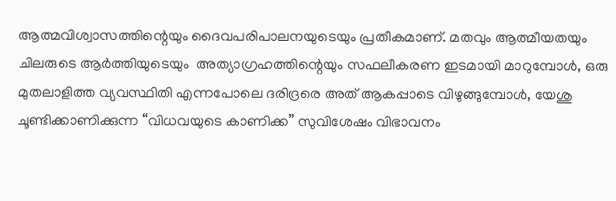ആത്മവിശ്വാസത്തിന്റെയും ദൈവപരിപാലനയുടെയും പ്രതീകമാണ്. മതവും ആത്മീയതയും ചിലരുടെ ആർത്തിയുടെയും  അത്യാഗ്രഹത്തിന്റെയും സഫലീകരണ ഇടമായി മാറുമ്പോൾ, ഒരു മുതലാളിത്ത വ്യവസ്ഥിതി എന്നപോലെ ദരിദ്രരെ അത് ആകപ്പാടെ വിഴുങ്ങുമ്പോൾ, യേശു ചൂണ്ടിക്കാണിക്കുന്ന “വിധവയുടെ കാണിക്ക” സുവിശേഷം വിഭാവനം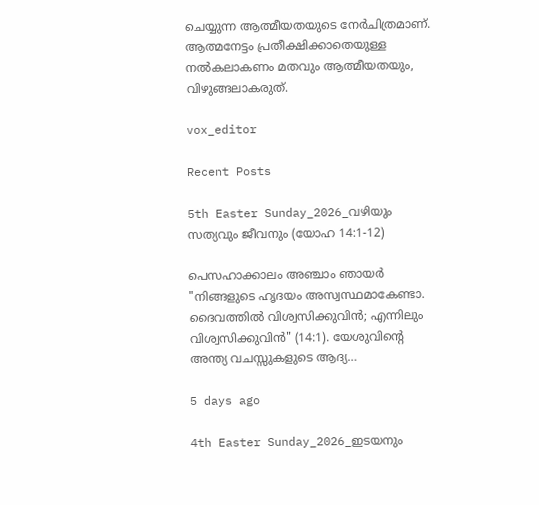ചെയ്യുന്ന ആത്മീയതയുടെ നേർചിത്രമാണ്. ആത്മനേട്ടം പ്രതീക്ഷിക്കാതെയുള്ള നൽകലാകണം മതവും ആത്മീയതയും, വിഴുങ്ങലാകരുത്.

vox_editor

Recent Posts

5th Easter Sunday_2026_വഴിയും സത്യവും ജീവനും (യോഹ 14:1-12)

പെസഹാക്കാലം അഞ്ചാം ഞായർ "നിങ്ങളുടെ ഹൃദയം അസ്വസ്ഥമാകേണ്ടാ. ദൈവത്തിൽ വിശ്വസിക്കുവിൻ; എന്നിലും വിശ്വസിക്കുവിൻ" (14:1). യേശുവിന്റെ അന്ത്യ വചസ്സുകളുടെ ആദ്യ…

5 days ago

4th Easter Sunday_2026_ഇടയനും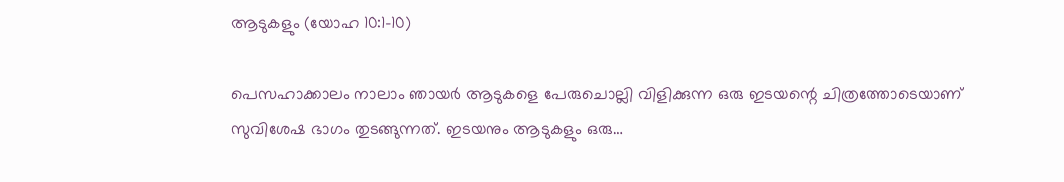ആടുകളും (യോഹ 10:1-10)

പെസഹാക്കാലം നാലാം ഞായർ ആടുകളെ പേരുചൊല്ലി വിളിക്കുന്ന ഒരു ഇടയന്റെ ചിത്രത്തോടെയാണ് സുവിശേഷ ഭാഗം തുടങ്ങുന്നത്. ഇടയനും ആടുകളും ഒരു…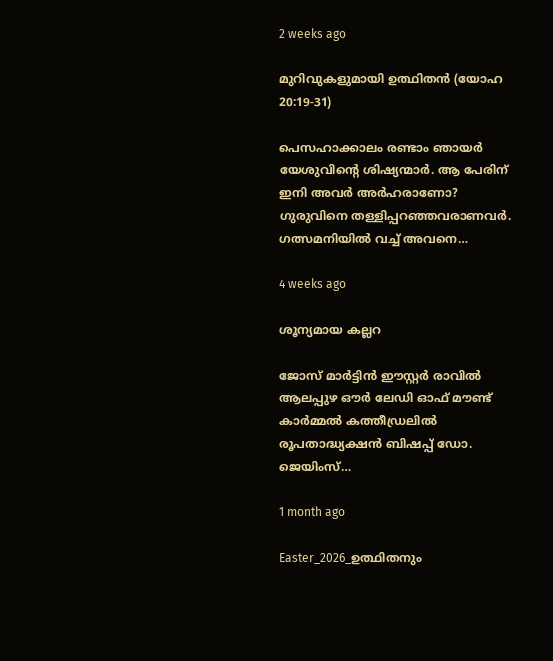2 weeks ago

മുറിവുകളുമായി ഉത്ഥിതൻ (യോഹ 20:19-31)

പെസഹാക്കാലം രണ്ടാം ഞായർ യേശുവിന്റെ ശിഷ്യന്മാർ. ആ പേരിന് ഇനി അവർ അർഹരാണോ? ഗുരുവിനെ തള്ളിപ്പറഞ്ഞവരാണവർ. ഗത്സമനിയിൽ വച്ച് അവനെ…

4 weeks ago

ശൂന്യമായ കല്ലറ

ജോസ് മാർട്ടിൻ ഈസ്റ്റർ രാവിൽ ആലപ്പുഴ ഔർ ലേഡി ഓഫ്‌ മൗണ്ട് കാർമ്മൽ കത്തീഡ്രലിൽ രൂപതാദ്ധ്യക്ഷൻ ബിഷപ്പ് ഡോ. ജെയിംസ്…

1 month ago

Easter_2026_ഉത്ഥിതനും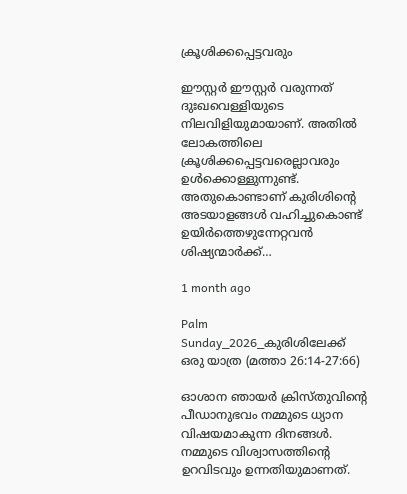ക്രൂശിക്കപ്പെട്ടവരും

ഈസ്റ്റർ ഈസ്റ്റർ വരുന്നത് ദുഃഖവെള്ളിയുടെ നിലവിളിയുമായാണ്. അതിൽ ലോകത്തിലെ ക്രൂശിക്കപ്പെട്ടവരെല്ലാവരും ഉൾക്കൊള്ളുന്നുണ്ട്. അതുകൊണ്ടാണ് കുരിശിന്റെ അടയാളങ്ങൾ വഹിച്ചുകൊണ്ട് ഉയിർത്തെഴുന്നേറ്റവൻ ശിഷ്യന്മാർക്ക്…

1 month ago

Palm Sunday_2026_കുരിശിലേക്ക് ഒരു യാത്ര (മത്താ 26:14-27:66)

ഓശാന ഞായർ ക്രിസ്തുവിന്റെ പീഡാനുഭവം നമ്മുടെ ധ്യാന വിഷയമാകുന്ന ദിനങ്ങൾ. നമ്മുടെ വിശ്വാസത്തിന്റെ ഉറവിടവും ഉന്നതിയുമാണത്.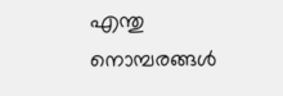എന്തു നൊമ്പരങ്ങൾ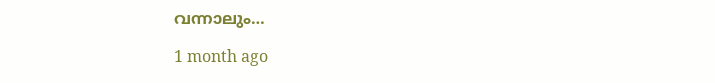വന്നാലും…

1 month ago